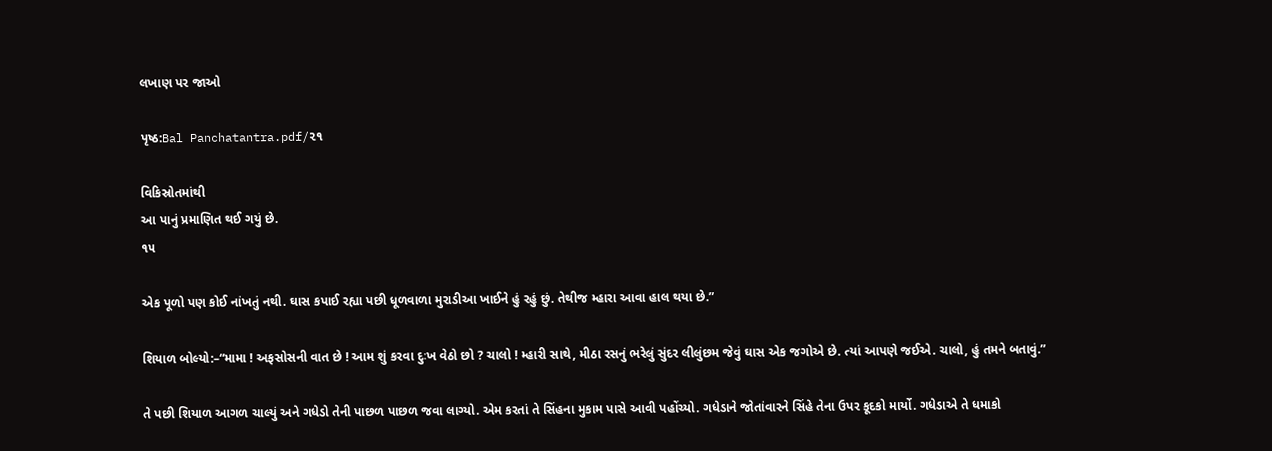લખાણ પર જાઓ

પૃષ્ઠ:Bal Panchatantra.pdf/૨૧

વિકિસ્રોતમાંથી
આ પાનું પ્રમાણિત થઈ ગયું છે.
૧૫

એક પૂળો પણ કોઈ નાંખતું નથી. ઘાસ કપાઈ રહ્યા પછી ધૂળવાળા મુરાડીઆ ખાઈને હું રહું છું. તેથીજ મ્હારા આવા હાલ થયા છે.”

શિયાળ બોલ્યો:–“મામા ! અફસોસની વાત છે ! આમ શું કરવા દુઃખ વેઠો છો ? ચાલો ! મ્હારી સાથે, મીઠા રસનું ભરેલું સુંદર લીલુંછમ જેવું ઘાસ એક જગોએ છે. ત્યાં આપણે જઈએ. ચાલો, હું તમને બતાવું.”

તે પછી શિયાળ આગળ ચાલ્યું અને ગધેડો તેની પાછળ પાછળ જવા લાગ્યો. એમ કરતાં તે સિંહના મુકામ પાસે આવી પહોંચ્યો. ગધેડાને જોતાંવારને સિંહે તેના ઉપર કૂદકો માર્યો. ગધેડાએ તે ધમાકો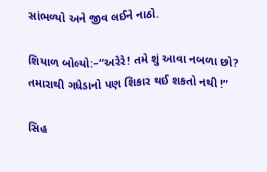સાંભળ્યો અને જીવ લઈને નાઠો.

શિયાળ બોલ્યો:–“અરેરે! તમે શું આવા નબળા છો? તમારાથી ગધેડાનો પણ શિકાર થઈ શકતો નથી !”

સિહ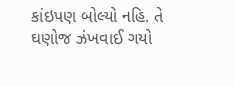કાંઇપણ બોલ્યો નહિ. તે ઘણોજ ઝંખવાઈ ગયો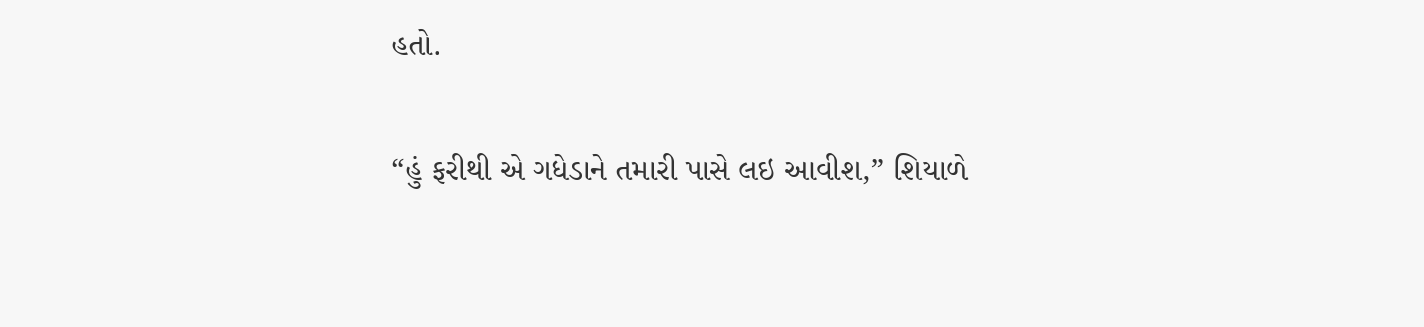હતો.

“હું ફરીથી એ ગધેડાને તમારી પાસે લઇ આવીશ,” શિયાળે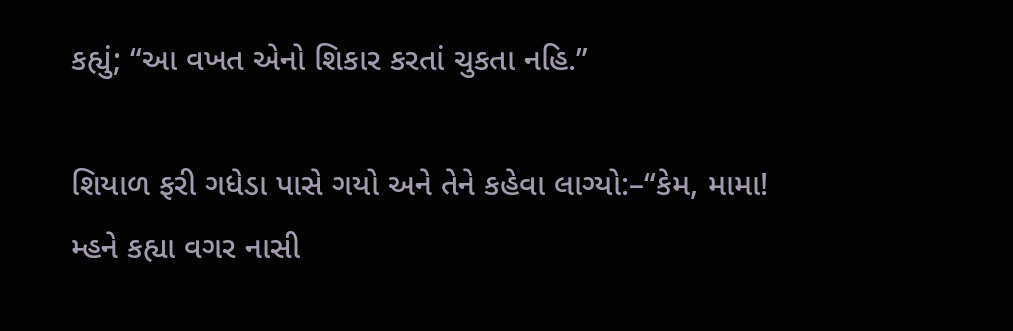કહ્યું; “આ વખત એનો શિકાર કરતાં ચુકતા નહિ.”

શિયાળ ફરી ગધેડા પાસે ગયો અને તેને કહેવા લાગ્યો:–“કેમ, મામા! મ્હને કહ્યા વગર નાસી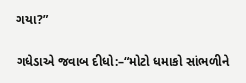ગયા?”

ગધેડાએ જવાબ દીધો:–“મોટો ધમાકો સાંભળીને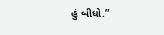હું બીધો.”